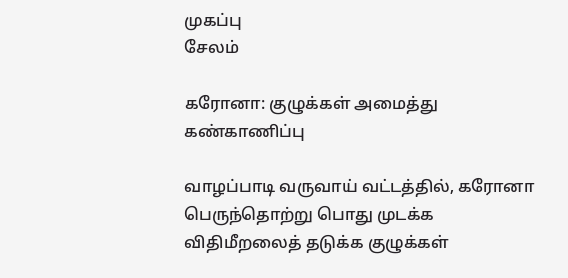முகப்பு
சேலம்

கரோனா: குழுக்கள் அமைத்து கண்காணிப்பு

வாழப்பாடி வருவாய் வட்டத்தில், கரோனா பெருந்தொற்று பொது முடக்க விதிமீறலைத் தடுக்க குழுக்கள்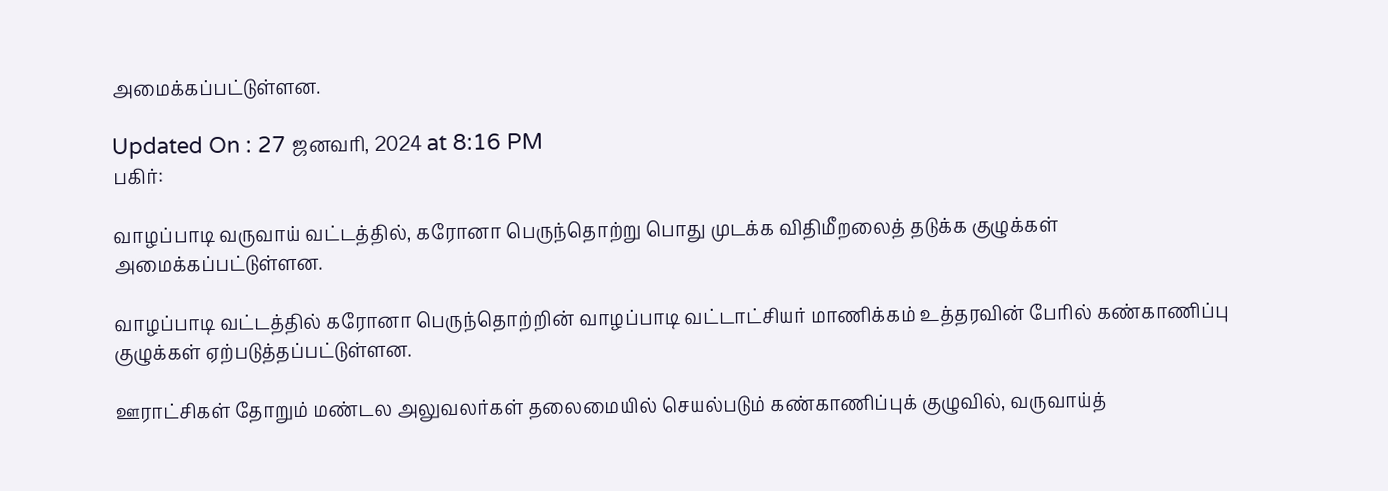அமைக்கப்பட்டுள்ளன.

Updated On : 27 ஜனவரி, 2024 at 8:16 PM
பகிர்:

வாழப்பாடி வருவாய் வட்டத்தில், கரோனா பெருந்தொற்று பொது முடக்க விதிமீறலைத் தடுக்க குழுக்கள் அமைக்கப்பட்டுள்ளன.

வாழப்பாடி வட்டத்தில் கரோனா பெருந்தொற்றின் வாழப்பாடி வட்டாட்சியர் மாணிக்கம் உத்தரவின் பேரில் கண்காணிப்பு குழுக்கள் ஏற்படுத்தப்பட்டுள்ளன.

ஊராட்சிகள் தோறும் மண்டல அலுவலர்கள் தலைமையில் செயல்படும் கண்காணிப்புக் குழுவில், வருவாய்த்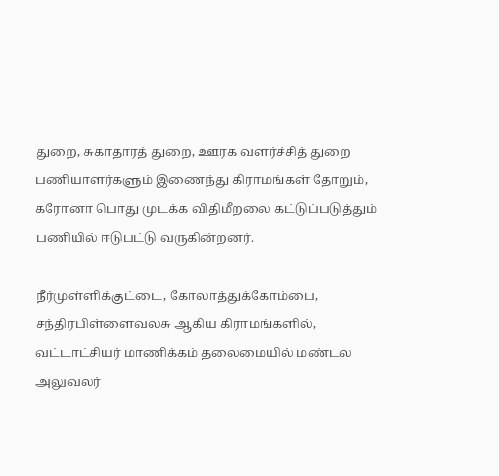துறை, சுகாதாரத் துறை, ஊரக வளர்ச்சித் துறை பணியாளர்களும் இணைந்து கிராமங்கள் தோறும், கரோனா பொது முடக்க விதிமீறலை கட்டுப்படுத்தும் பணியில் ஈடுபட்டு வருகின்றனர்.

நீர்முள்ளிக்குட்டை, கோலாத்துக்கோம்பை, சந்திரபிள்ளைவலசு ஆகிய கிராமங்களில், வட்டாட்சியர் மாணிக்கம் தலைமையில் மண்டல அலுவலர்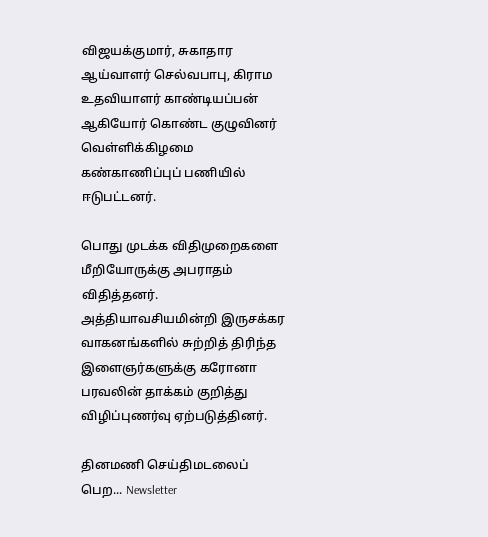விஜயக்குமார், சுகாதார ஆய்வாளர் செல்வபாபு, கிராம உதவியாளர் காண்டியப்பன் ஆகியோர் கொண்ட குழுவினர் வெள்ளிக்கிழமை கண்காணிப்புப் பணியில் ஈடுபட்டனர்.

பொது முடக்க விதிமுறைகளை மீறியோருக்கு அபராதம் விதித்தனர். அத்தியாவசியமின்றி இருசக்கர வாகனங்களில் சுற்றித் திரிந்த இளைஞர்களுக்கு கரோனா பரவலின் தாக்கம் குறித்து விழிப்புணர்வு ஏற்படுத்தினர்.

தினமணி செய்திமடலைப் பெற... Newsletter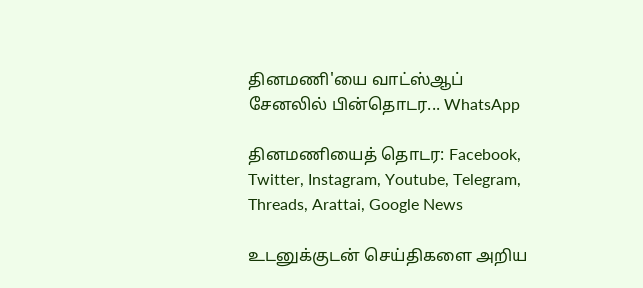தினமணி'யை வாட்ஸ்ஆப் சேனலில் பின்தொடர... WhatsApp

தினமணியைத் தொடர: Facebook, Twitter, Instagram, Youtube, Telegram, Threads, Arattai, Google News

உடனுக்குடன் செய்திகளை அறிய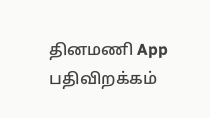தினமணி App பதிவிறக்கம்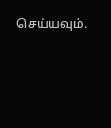செய்யவும்.